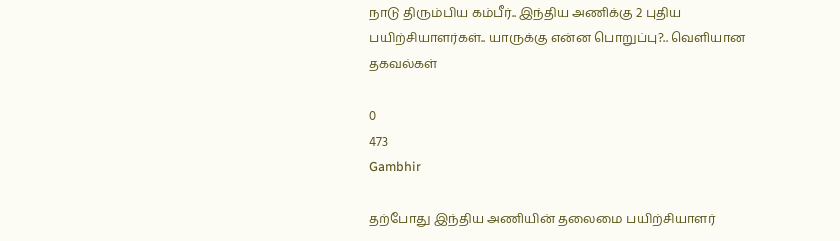நாடு திரும்பிய கம்பீர்.. இந்திய அணிக்கு 2 புதிய பயிற்சியாளர்கள்.. யாருக்கு என்ன பொறுப்பு?.. வெளியான தகவல்கள்

0
473
Gambhir

தற்போது இந்திய அணியின் தலைமை பயிற்சியாளர்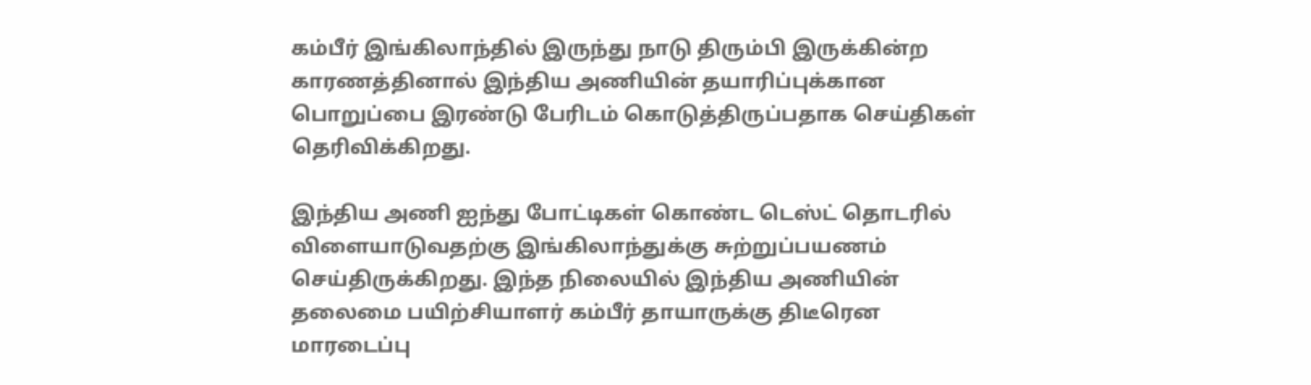கம்பீர் இங்கிலாந்தில் இருந்து நாடு திரும்பி இருக்கின்ற காரணத்தினால் இந்திய அணியின் தயாரிப்புக்கான பொறுப்பை இரண்டு பேரிடம் கொடுத்திருப்பதாக செய்திகள் தெரிவிக்கிறது.

இந்திய அணி ஐந்து போட்டிகள் கொண்ட டெஸ்ட் தொடரில் விளையாடுவதற்கு இங்கிலாந்துக்கு சுற்றுப்பயணம் செய்திருக்கிறது. இந்த நிலையில் இந்திய அணியின் தலைமை பயிற்சியாளர் கம்பீர் தாயாருக்கு திடீரென மாரடைப்பு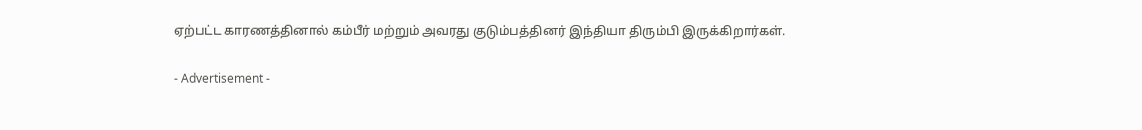ஏற்பட்ட காரணத்தினால் கம்பீர் மற்றும் அவரது குடும்பத்தினர் இந்தியா திரும்பி இருக்கிறார்கள்.

- Advertisement -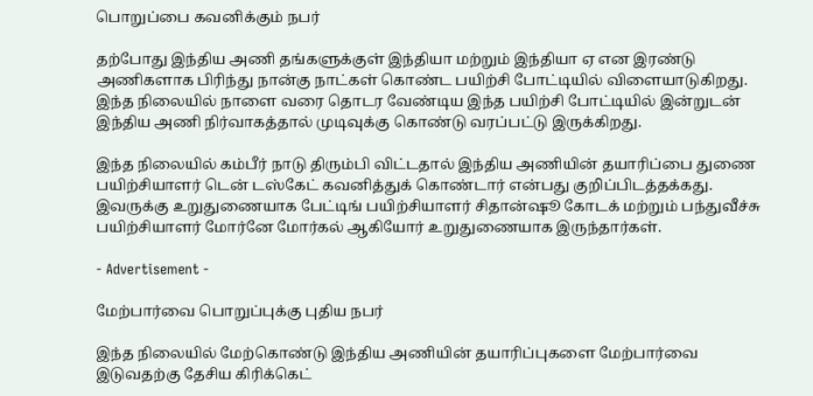பொறுப்பை கவனிக்கும் நபர்

தற்போது இந்திய அணி தங்களுக்குள் இந்தியா மற்றும் இந்தியா ஏ என இரண்டு அணிகளாக பிரிந்து நான்கு நாட்கள் கொண்ட பயிற்சி போட்டியில் விளையாடுகிறது. இந்த நிலையில் நாளை வரை தொடர வேண்டிய இந்த பயிற்சி போட்டியில் இன்றுடன் இந்திய அணி நிர்வாகத்தால் முடிவுக்கு கொண்டு வரப்பட்டு இருக்கிறது.

இந்த நிலையில் கம்பீர் நாடு திரும்பி விட்டதால் இந்திய அணியின் தயாரிப்பை துணை பயிற்சியாளர் டென் டஸ்கேட் கவனித்துக் கொண்டார் என்பது குறிப்பிடத்தக்கது. இவருக்கு உறுதுணையாக பேட்டிங் பயிற்சியாளர் சிதான்ஷூ கோடக் மற்றும் பந்துவீச்சு பயிற்சியாளர் மோர்னே மோர்கல் ஆகியோர் உறுதுணையாக இருந்தார்கள்.

- Advertisement -

மேற்பார்வை பொறுப்புக்கு புதிய நபர்

இந்த நிலையில் மேற்கொண்டு இந்திய அணியின் தயாரிப்புகளை மேற்பார்வை இடுவதற்கு தேசிய கிரிக்கெட்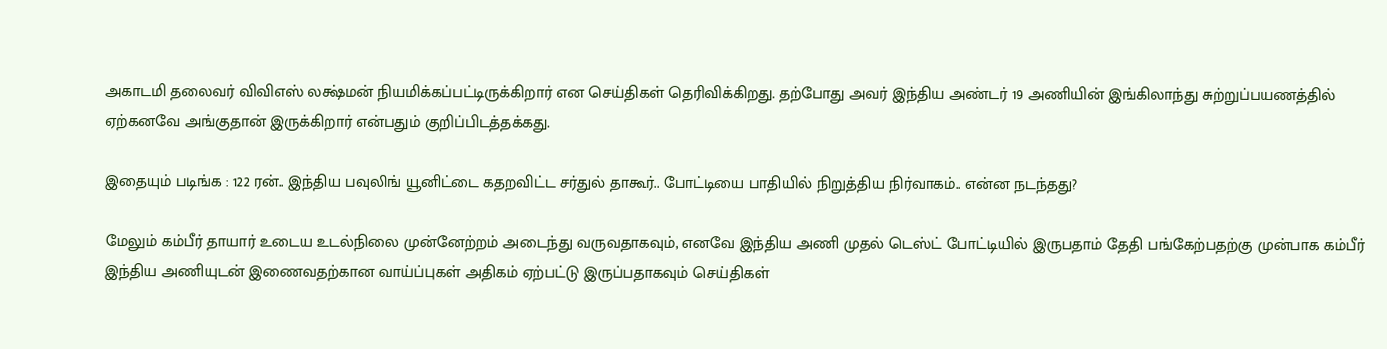அகாடமி தலைவர் விவிஎஸ் லக்ஷ்மன் நியமிக்கப்பட்டிருக்கிறார் என செய்திகள் தெரிவிக்கிறது. தற்போது அவர் இந்திய அண்டர் 19 அணியின் இங்கிலாந்து சுற்றுப்பயணத்தில் ஏற்கனவே அங்குதான் இருக்கிறார் என்பதும் குறிப்பிடத்தக்கது.

இதையும் படிங்க : 122 ரன்.. இந்திய பவுலிங் யூனிட்டை கதறவிட்ட சர்துல் தாகூர்.. போட்டியை பாதியில் நிறுத்திய நிர்வாகம்.. என்ன நடந்தது?

மேலும் கம்பீர் தாயார் உடைய உடல்நிலை முன்னேற்றம் அடைந்து வருவதாகவும், எனவே இந்திய அணி முதல் டெஸ்ட் போட்டியில் இருபதாம் தேதி பங்கேற்பதற்கு முன்பாக கம்பீர் இந்திய அணியுடன் இணைவதற்கான வாய்ப்புகள் அதிகம் ஏற்பட்டு இருப்பதாகவும் செய்திகள்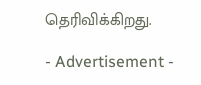தெரிவிக்கிறது.

- Advertisement -